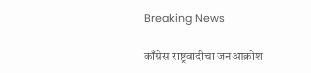Breaking News

काँग्रेस राष्ट्रवादीचा जनआक्रोश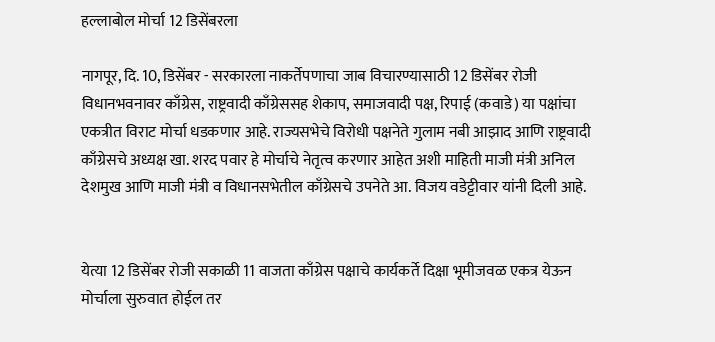हल्लाबोल मोर्चा 12 डिसेंबरला

नागपूर, दि. 10, डिसेंबर - सरकारला नाकर्तेपणाचा जाब विचारण्यासाठी 12 डिसेंबर रोजी विधानभवनावर काँग्रेस, राष्ट्रवादी काँग्रेससह शेकाप, समाजवादी पक्ष, रिपाई (कवाडे) या पक्षांचा एकत्रीत विराट मोर्चा धडकणार आहे. राज्यसभेचे विरोधी पक्षनेते गुलाम नबी आझाद आणि राष्ट्रवादी काँग्रेसचे अध्यक्ष खा. शरद पवार हे मोर्चाचे नेतृत्व करणार आहेत अशी माहिती माजी मंत्री अनिल देशमुख आणि माजी मंत्री व विधानसभेतील काँग्रेसचे उपनेते आ. विजय वडेट्टीवार यांनी दिली आहे.


येत्या 12 डिसेंबर रोजी सकाळी 11 वाजता काँग्रेस पक्षाचे कार्यकर्ते दिक्षा भूमीजवळ एकत्र येऊन मोर्चाला सुरुवात होईल तर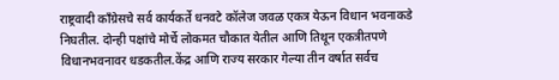राष्ट्रवादी काँग्रेसचे सर्व कार्यकर्ते धनवटे कॉलेज जवळ एकत्र येऊन विधान भवनाकडे निघतील. दोन्ही पक्षांचे मोर्चे लोकमत चौकात येतील आणि तिथून एकत्रीतपणे विधानभवनावर धडकतील.केंद्र आणि राज्य सरकार गेल्या तीन वर्षात सर्वच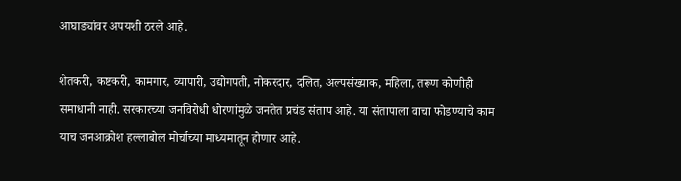आघाड्यांवर अपयशी ठरले आहे.

शेतकरी, कष्टकरी, कामगार, व्यापारी, उद्योगपती, नोकरदार, दलित, अल्पसंख्याक, महिला, तरूण कोणीही समाधानी नाही. सरकारच्या जनविरोधी धोरणांमुळे जनतेत प्रचंड संताप आहे. या संतापाला वाचा फोडण्याचे काम याच जनआक्रोश हल्लाबोल मोर्चाच्या माध्यमातून होणार आहे.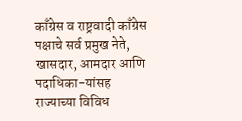काँग्रेस व राष्ट्रवादी काँग्रेस पक्षाचे सर्व प्रमुख नेते, खासदार, आमदार आणि पदाधिका-यांसह राज्याच्या विविध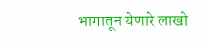भागातून येणारे लाखो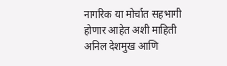नागरिक या मोर्चात सहभागी होणार आहेत अशी माहिती अनिल देशमुख आणि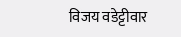विजय वडेट्टीवार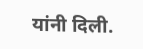यांनी दिली.